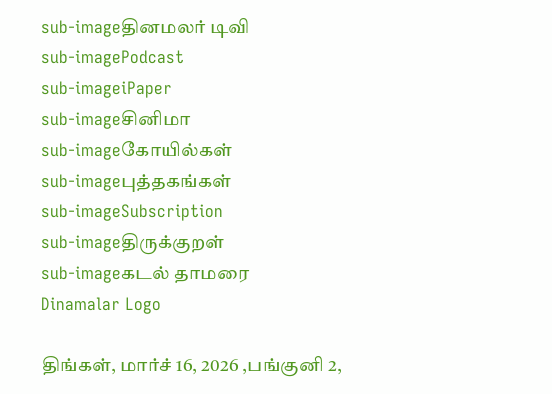sub-imageதினமலர் டிவி
sub-imagePodcast
sub-imageiPaper
sub-imageசினிமா
sub-imageகோயில்கள்
sub-imageபுத்தகங்கள்
sub-imageSubscription
sub-imageதிருக்குறள்
sub-imageகடல் தாமரை
Dinamalar Logo

திங்கள், மார்ச் 16, 2026 ,பங்குனி 2,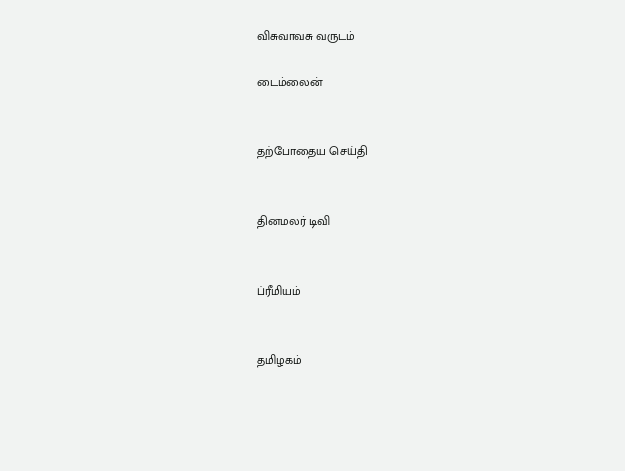விசுவாவசு வருடம்

டைம்லைன்


தற்போதைய செய்தி


தினமலர் டிவி


ப்ரீமியம்


தமிழகம்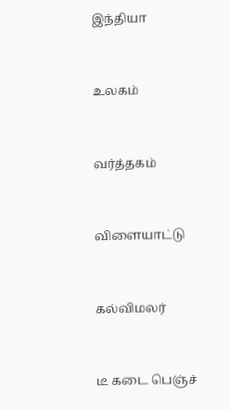இந்தியா


உலகம்


வர்த்தகம்


விளையாட்டு


கல்விமலர்


டீ கடை பெஞ்ச்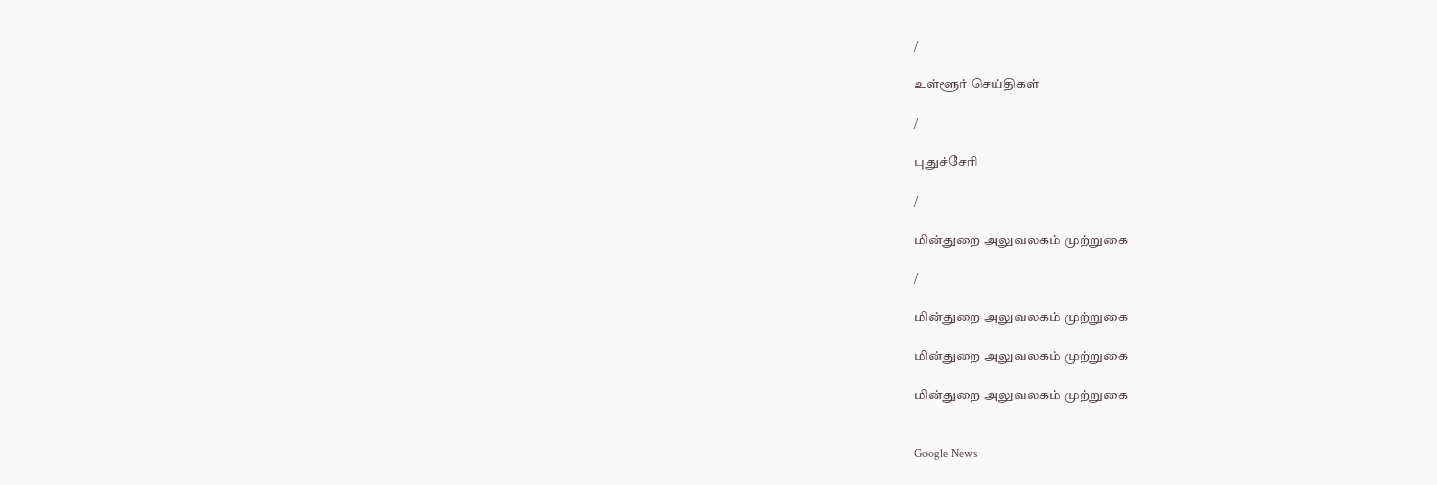/

உள்ளூர் செய்திகள்

/

புதுச்சேரி

/

மின்துறை அலுவலகம் முற்றுகை

/

மின்துறை அலுவலகம் முற்றுகை

மின்துறை அலுவலகம் முற்றுகை

மின்துறை அலுவலகம் முற்றுகை


Google News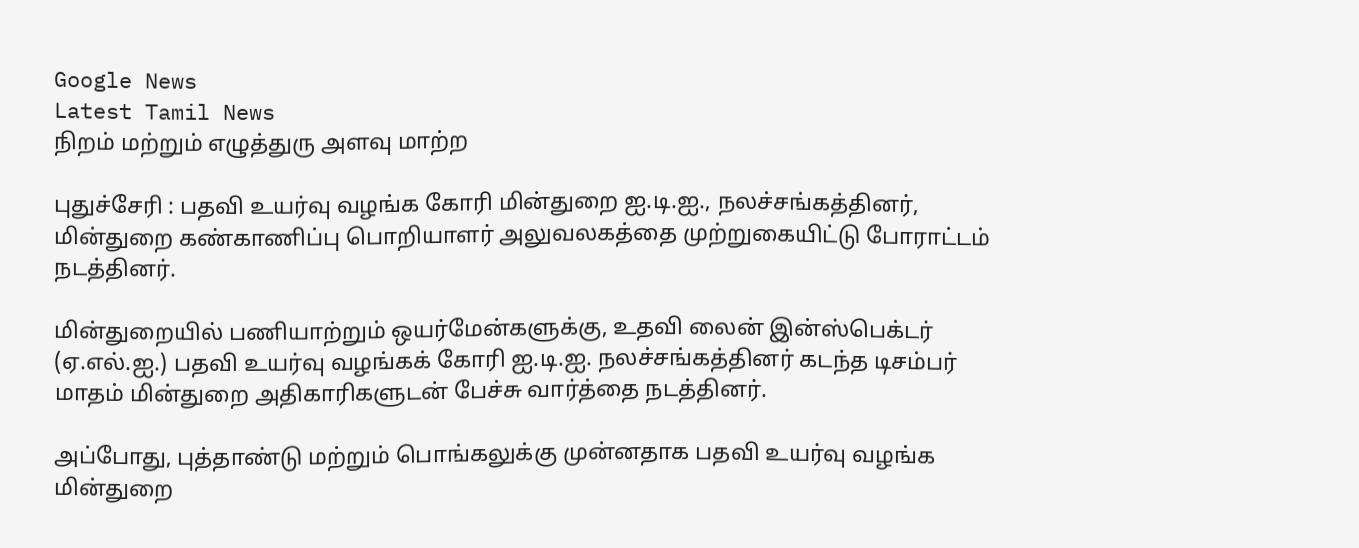Google News
Latest Tamil News
நிறம் மற்றும் எழுத்துரு அளவு மாற்ற

புதுச்சேரி : பதவி உயர்வு வழங்க கோரி மின்துறை ஐ.டி.ஐ., நலச்சங்கத்தினர், மின்துறை கண்காணிப்பு பொறியாளர் அலுவலகத்தை முற்றுகையிட்டு போராட்டம் நடத்தினர்.

மின்துறையில் பணியாற்றும் ஒயர்மேன்களுக்கு, உதவி லைன் இன்ஸ்பெக்டர் (ஏ.எல்.ஐ.) பதவி உயர்வு வழங்கக் கோரி ஐ.டி.ஐ. நலச்சங்கத்தினர் கடந்த டிசம்பர் மாதம் மின்துறை அதிகாரிகளுடன் பேச்சு வார்த்தை நடத்தினர்.

அப்போது, புத்தாண்டு மற்றும் பொங்கலுக்கு முன்னதாக பதவி உயர்வு வழங்க மின்துறை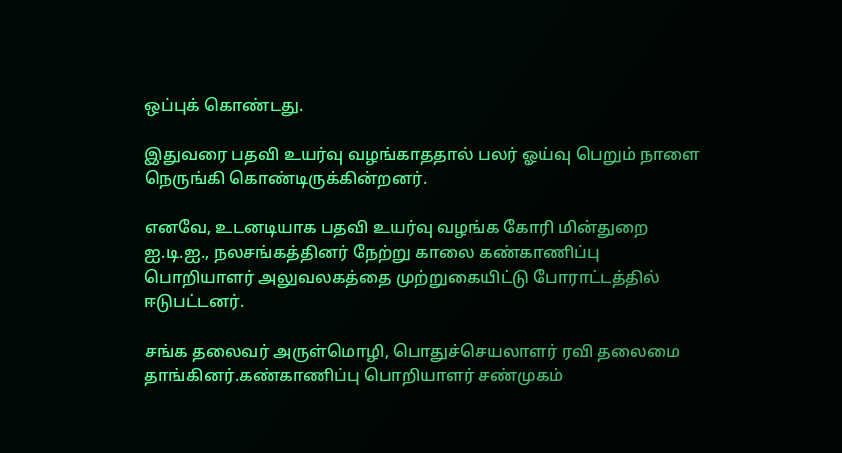ஒப்புக் கொண்டது.

இதுவரை பதவி உயர்வு வழங்காததால் பலர் ஓய்வு பெறும் நாளை நெருங்கி கொண்டிருக்கின்றனர்.

எனவே, உடனடியாக பதவி உயர்வு வழங்க கோரி மின்துறை ஐ.டி.ஐ., நலசங்கத்தினர் நேற்று காலை கண்காணிப்பு பொறியாளர் அலுவலகத்தை முற்றுகையிட்டு போராட்டத்தில் ஈடுபட்டனர்.

சங்க தலைவர் அருள்மொழி, பொதுச்செயலாளர் ரவி தலைமை தாங்கினர்.கண்காணிப்பு பொறியாளர் சண்முகம்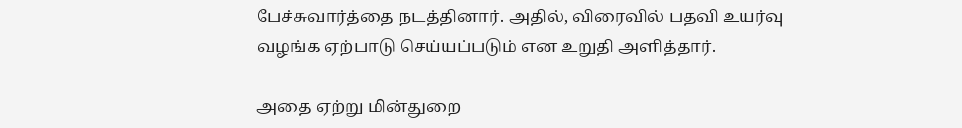பேச்சுவார்த்தை நடத்தினார். அதில், விரைவில் பதவி உயர்வு வழங்க ஏற்பாடு செய்யப்படும் என உறுதி அளித்தார்.

அதை ஏற்று மின்துறை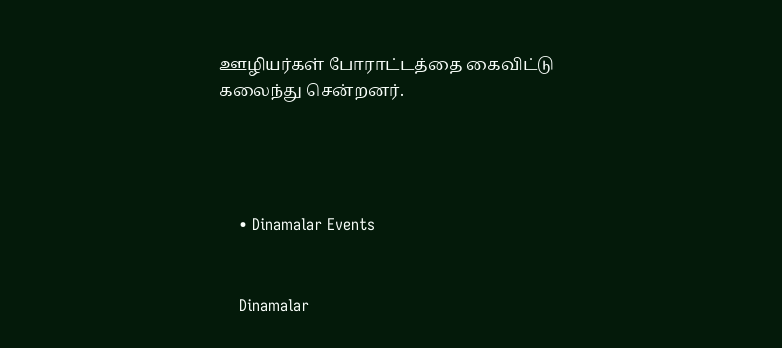ஊழியர்கள் போராட்டத்தை கைவிட்டு கலைந்து சென்றனர்.




    • Dinamalar Events


    Dinamalar